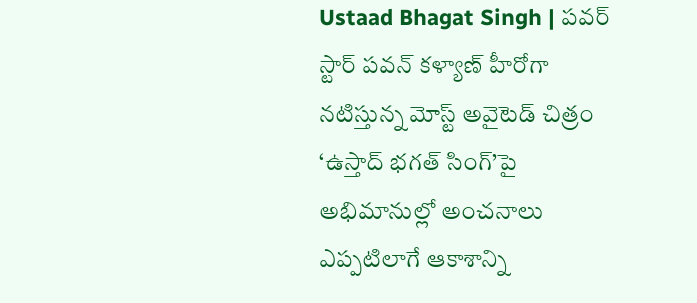Ustaad Bhagat Singh | పవర్ స్టార్ పవన్ కళ్యాణ్ హీరోగా నటిస్తున్న మోస్ట్ అవైటెడ్ చిత్రం ‘ఉస్తాద్ భగత్ సింగ్’పై అభిమానుల్లో అంచనాలు ఎప్పటిలాగే ఆకాశాన్ని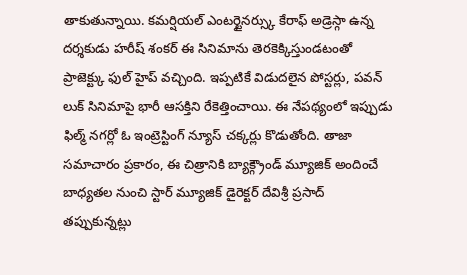తాకుతున్నాయి. కమర్షియల్ ఎంటర్టైనర్స్కు కేరాఫ్ అడ్రెస్గా ఉన్న దర్శకుడు హరీష్ శంకర్ ఈ సినిమాను తెరకెక్కిస్తుండటంతో ప్రాజెక్ట్కు ఫుల్ హైప్ వచ్చింది. ఇప్పటికే విడుదలైన పోస్టర్లు, పవన్ లుక్ సినిమాపై భారీ ఆసక్తిని రేకెత్తించాయి. ఈ నేపథ్యంలో ఇప్పుడు ఫిల్మ్ నగర్లో ఓ ఇంట్రెస్టింగ్ న్యూస్ చక్కర్లు కొడుతోంది. తాజా సమాచారం ప్రకారం, ఈ చిత్రానికి బ్యాక్గ్రౌండ్ మ్యూజిక్ అందించే బాధ్యతల నుంచి స్టార్ మ్యూజిక్ డైరెక్టర్ దేవిశ్రీ ప్రసాద్ తప్పుకున్నట్లు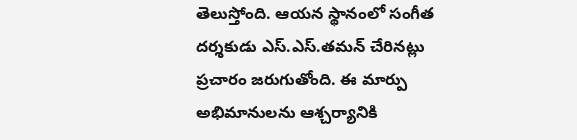తెలుస్తోంది. ఆయన స్థానంలో సంగీత దర్శకుడు ఎస్.ఎస్.తమన్ చేరినట్లు ప్రచారం జరుగుతోంది. ఈ మార్పు అభిమానులను ఆశ్చర్యానికి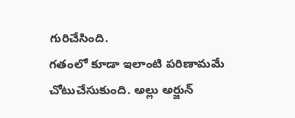గురిచేసింది.
గతంలో కూడా ఇలాంటి పరిణామమే చోటుచేసుకుంది. అల్లు అర్జున్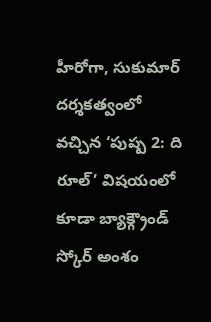హీరోగా, సుకుమార్ దర్శకత్వంలో వచ్చిన ‘పుష్ప 2: ది రూల్’ విషయంలో కూడా బ్యాక్గ్రౌండ్ స్కోర్ అంశం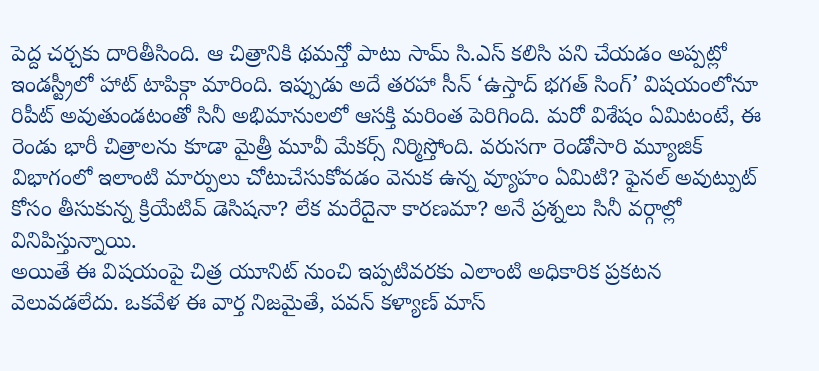పెద్ద చర్చకు దారితీసింది. ఆ చిత్రానికి థమన్తో పాటు సామ్ సి.ఎస్ కలిసి పని చేయడం అప్పట్లో ఇండస్ట్రీలో హాట్ టాపిక్గా మారింది. ఇప్పుడు అదే తరహా సీన్ ‘ఉస్తాద్ భగత్ సింగ్’ విషయంలోనూ రిపీట్ అవుతుండటంతో సినీ అభిమానులలో ఆసక్తి మరింత పెరిగింది. మరో విశేషం ఏమిటంటే, ఈ రెండు భారీ చిత్రాలను కూడా మైత్రీ మూవీ మేకర్స్ నిర్మిస్తోంది. వరుసగా రెండోసారి మ్యూజిక్ విభాగంలో ఇలాంటి మార్పులు చోటుచేసుకోవడం వెనుక ఉన్న వ్యూహం ఏమిటి? ఫైనల్ అవుట్పుట్ కోసం తీసుకున్న క్రియేటివ్ డెసిషనా? లేక మరేదైనా కారణమా? అనే ప్రశ్నలు సినీ వర్గాల్లో వినిపిస్తున్నాయి.
అయితే ఈ విషయంపై చిత్ర యూనిట్ నుంచి ఇప్పటివరకు ఎలాంటి అధికారిక ప్రకటన వెలువడలేదు. ఒకవేళ ఈ వార్త నిజమైతే, పవన్ కళ్యాణ్ మాస్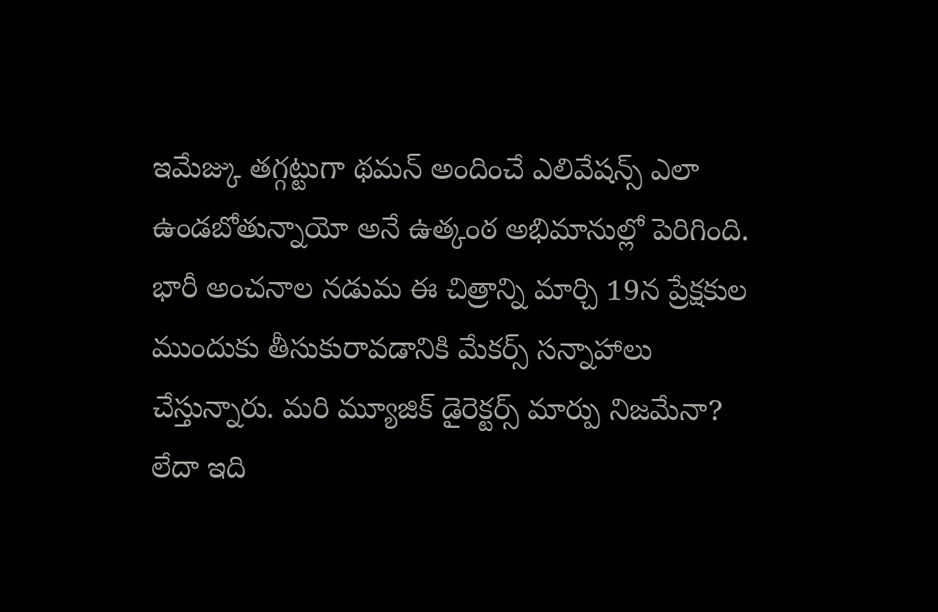ఇమేజ్కు తగ్గట్టుగా థమన్ అందించే ఎలివేషన్స్ ఎలా ఉండబోతున్నాయో అనే ఉత్కంఠ అభిమానుల్లో పెరిగింది. భారీ అంచనాల నడుమ ఈ చిత్రాన్ని మార్చి 19న ప్రేక్షకుల ముందుకు తీసుకురావడానికి మేకర్స్ సన్నాహాలు చేస్తున్నారు. మరి మ్యూజిక్ డైరెక్టర్స్ మార్పు నిజమేనా? లేదా ఇది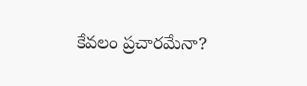కేవలం ప్రచారమేనా?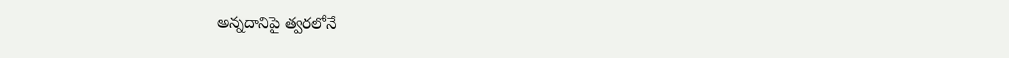అన్నదానిపై త్వరలోనే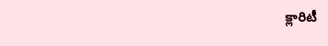క్లారిటీ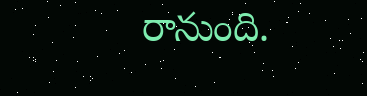రానుంది.